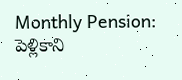Monthly Pension: పెళ్లికాని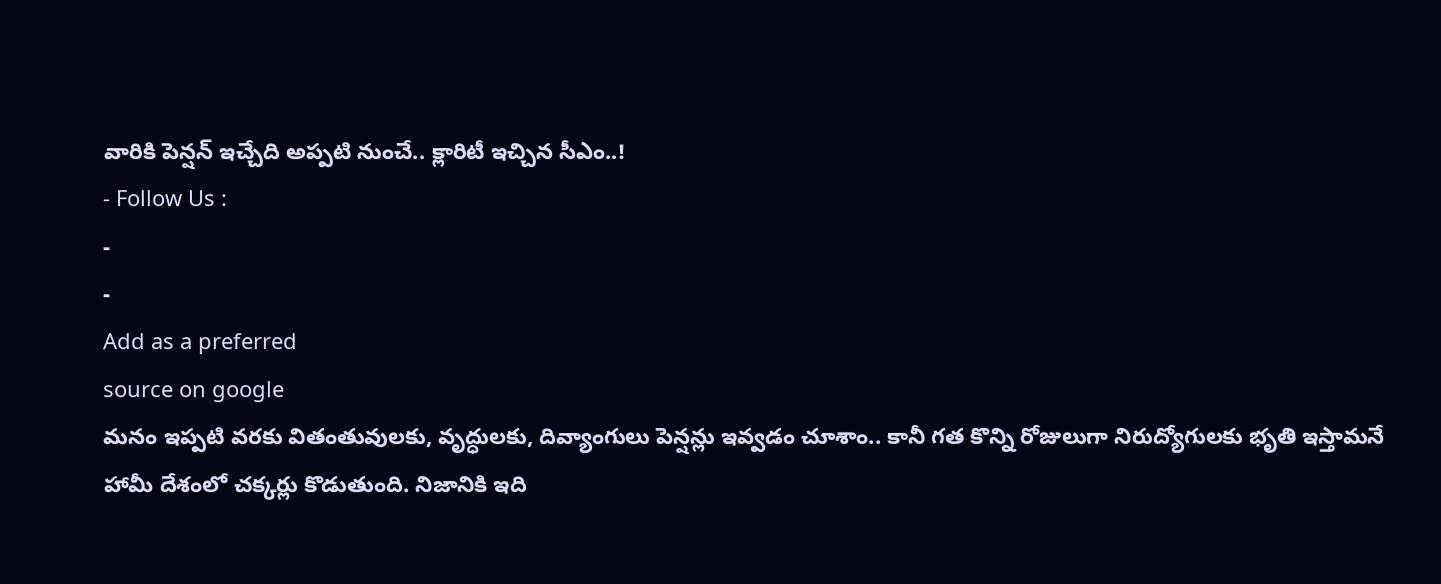వారికి పెన్షన్ ఇచ్చేది అప్పటి నుంచే.. క్లారిటీ ఇచ్చిన సీఎం..!
- Follow Us :
-
-
Add as a preferred
source on google
మనం ఇప్పటి వరకు వితంతువులకు, వృద్ధులకు, దివ్యాంగులు పెన్షన్లు ఇవ్వడం చూశాం.. కానీ గత కొన్ని రోజులుగా నిరుద్యోగులకు భృతి ఇస్తామనే హామీ దేశంలో చక్కర్లు కొడుతుంది. నిజానికి ఇది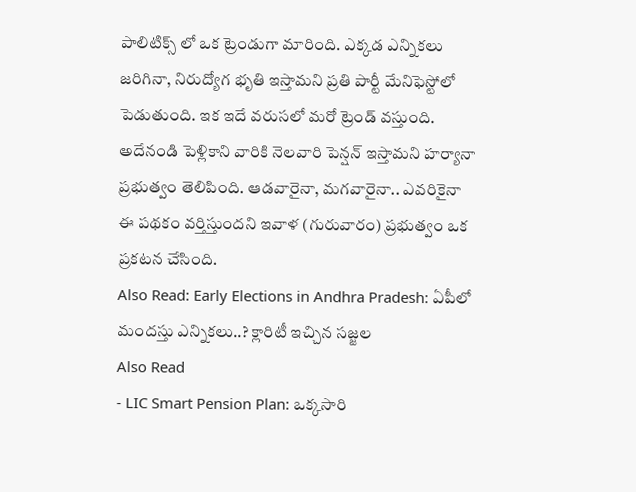పాలిటిక్స్ లో ఒక ట్రెండుగా మారింది. ఎక్కడ ఎన్నికలు జరిగినా, నిరుద్యోగ భృతి ఇస్తామని ప్రతి పార్టీ మేనిఫెస్టోలో పెడుతుంది. ఇక ఇదే వరుసలో మరో ట్రెండ్ వస్తుంది. అదేనండి పెళ్లికాని వారికి నెలవారి పెన్షన్ ఇస్తామని హర్యానా ప్రభుత్వం తెలిపింది. ఆడవారైనా, మగవారైనా.. ఎవరికైనా ఈ పథకం వర్తిస్తుందని ఇవాళ (గురువారం) ప్రభుత్వం ఒక ప్రకటన చేసింది.
Also Read: Early Elections in Andhra Pradesh: ఏపీలో మందస్తు ఎన్నికలు..? క్లారిటీ ఇచ్చిన సజ్జల
Also Read
- LIC Smart Pension Plan: ఒక్కసారి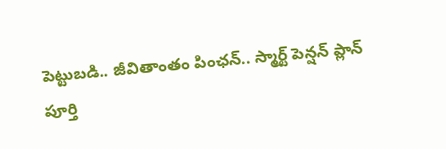పెట్టుబడి.. జీవితాంతం పింఛన్.. స్మార్ట్ పెన్షన్ ప్లాన్ పూర్తి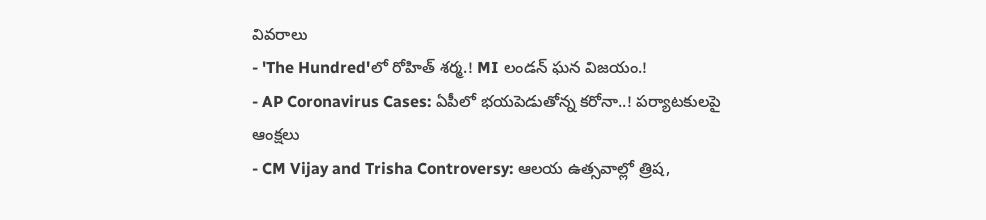వివరాలు
- 'The Hundred'లో రోహిత్ శర్మ.! MI లండన్ ఘన విజయం.!
- AP Coronavirus Cases: ఏపీలో భయపెడుతోన్న కరోనా..! పర్యాటకులపై ఆంక్షలు
- CM Vijay and Trisha Controversy: ఆలయ ఉత్సవాల్లో త్రిష,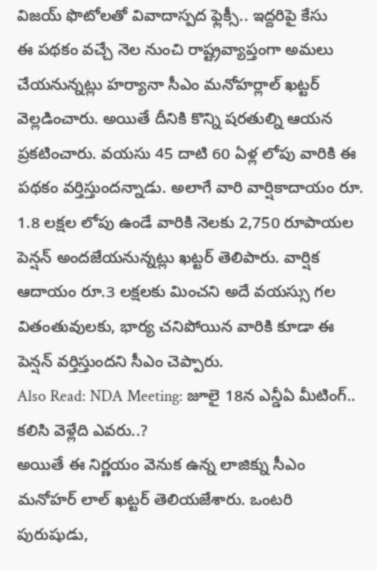విజయ్ ఫొటోలతో వివాదాస్పద ఫ్లెక్సీ.. ఇద్దరిపై కేసు
ఈ పథకం వచ్చే నెల నుంచి రాష్ట్రవ్యాప్తంగా అమలు చేయనున్నట్లు హర్యానా సీఎం మనోహర్లాల్ ఖట్టర్ వెల్లడించారు. అయితే దీనికి కొన్ని షరతుల్ని ఆయన ప్రకటించారు. వయసు 45 దాటి 60 ఏళ్ల లోపు వారికి ఈ పథకం వర్తిస్తుందన్నాడు. అలాగే వారి వార్షికాదాయం రూ. 1.8 లక్షల లోపు ఉండే వారికి నెలకు 2,750 రూపాయల పెన్షన్ అందజేయనున్నట్లు ఖట్టర్ తెలిపారు. వార్షిక ఆదాయం రూ.3 లక్షలకు మించని అదే వయస్సు గల వితంతువులకు, భార్య చనిపోయిన వారికి కూడా ఈ పెన్షన్ వర్తిస్తుందని సీఎం చెప్పారు.
Also Read: NDA Meeting: జూలై 18న ఎన్డీఏ మీటింగ్.. కలిసి వెళ్లేది ఎవరు..?
అయితే ఈ నిర్ణయం వెనుక ఉన్న లాజిక్ను సీఎం మనోహర్ లాల్ ఖట్టర్ తెలియజేశారు. ఒంటరి పురుషుడు,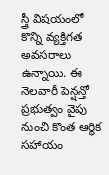స్త్రీ విషయంలో కొన్ని వ్యక్తిగత అవసరాలు ఉన్నాయి. ఈ నెలవారీ పెన్షన్తో ప్రభుత్వం వైపు నుంచి కొంత ఆర్థిక సహాయం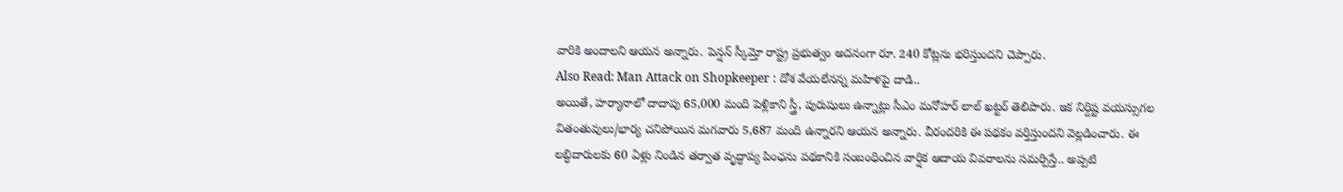వారికి అందాలని ఆయన అన్నారు. పెన్షన్ స్కీమ్తో రాష్ట్ర ప్రభుత్వం అదనంగా రూ. 240 కోట్లను భరిస్తుందని చెప్పారు.
Also Read: Man Attack on Shopkeeper : దోశ వేయలేనన్న మహిళపై దాడి..
అయితే, హర్యానాలో దాదాపు 65,000 మంది పెళ్లికాని స్త్రీ, పురుషులు ఉన్నాట్లు సీఎం మనోహర్ లాల్ ఖట్టర్ తెలిపారు. ఇక నిర్దిష్ట వయస్సుగల వితంతువులు/భార్య చనిపోయిన మగవారు 5,687 మంది ఉన్నారని ఆయన అన్నారు. వీరందరికి ఈ పథకం వర్తిస్తుందని వెల్లడించారు. ఈ లబ్ధిదారులకు 60 ఏళ్లు నిండిన తర్వాత వృద్ధాప్య పింఛను పథకానికి సంబంధించిన వార్షిక ఆదాయ వివరాలను సమర్పిస్తే.. అప్పటి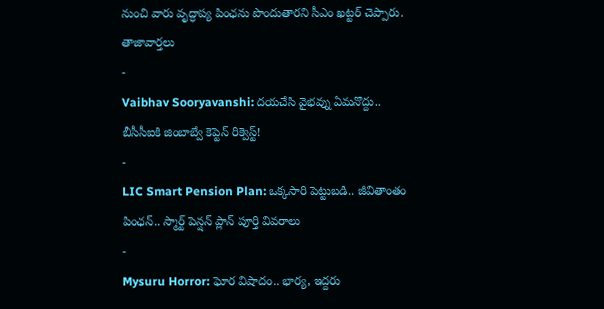నుంచి వారు వృద్ధాప్య పింఛను పొందుతారని సీఎం ఖట్టర్ చెప్పారు.
తాజావార్తలు
-
Vaibhav Sooryavanshi: దయచేసి వైభవ్ను ఏమనొద్దు.. బీసీసీఐకి జింబాబ్వే కెప్టెన్ రిక్వెస్ట్!
-
LIC Smart Pension Plan: ఒక్కసారి పెట్టుబడి.. జీవితాంతం పింఛన్.. స్మార్ట్ పెన్షన్ ప్లాన్ పూర్తి వివరాలు
-
Mysuru Horror: ఘోర విషాదం.. భార్య, ఇద్దరు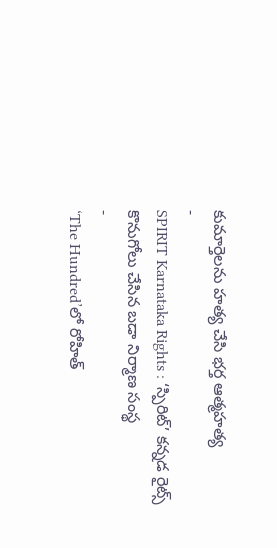కుమార్తెలను హత్య చేసి భర్త ఆత్మహత్య
-
SPIRIT Karnataka Rights : ‘స్పిరిట్’ కన్నడ రైట్స్ కొనుగోలు చేసిన బడా నిర్మాణ సంస్థ
-
‘The Hundred’లో రోహిత్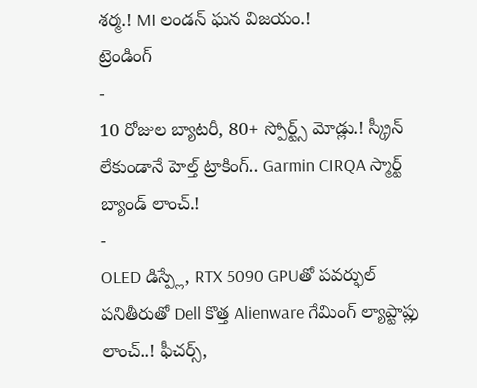శర్మ.! MI లండన్ ఘన విజయం.!
ట్రెండింగ్
-
10 రోజుల బ్యాటరీ, 80+ స్పోర్ట్స్ మోడ్లు.! స్క్రీన్ లేకుండానే హెల్త్ ట్రాకింగ్.. Garmin CIRQA స్మార్ట్ బ్యాండ్ లాంచ్.!
-
OLED డిస్ప్లే, RTX 5090 GPUతో పవర్ఫుల్ పనితీరుతో Dell కొత్త Alienware గేమింగ్ ల్యాప్టాప్లు లాంచ్..! ఫీచర్స్,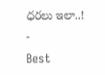ధరలు ఇలా..!
-
Best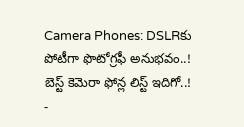Camera Phones: DSLRకు పోటీగా ఫొటోగ్రఫీ అనుభవం..! బెస్ట్ కెమెరా ఫోన్ల లిస్ట్ ఇదిగో..!
-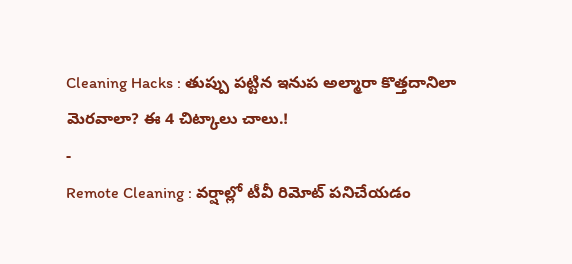Cleaning Hacks : తుప్పు పట్టిన ఇనుప అల్మారా కొత్తదానిలా మెరవాలా? ఈ 4 చిట్కాలు చాలు.!
-
Remote Cleaning : వర్షాల్లో టీవీ రిమోట్ పనిచేయడం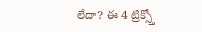లేదా? ఈ 4 ట్రిక్స్తో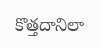కొత్తదానిలా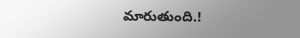మారుతుంది.!